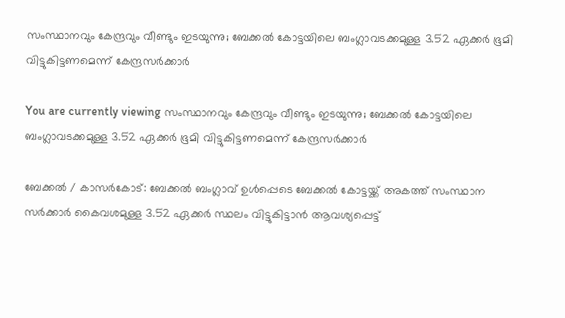സംസ്ഥാനവും കേന്ദ്രവും വീണ്ടും ഇടയുന്നു; ബേക്കല്‍ കോട്ടയിലെ ബംഗ്ലാവടക്കമുള്ള 3.52 ഏക്കര്‍ ഭൂമി വിട്ടുകിട്ടണമെന്ന് കേന്ദ്രസർക്കാർ

You are currently viewing സംസ്ഥാനവും കേന്ദ്രവും വീണ്ടും ഇടയുന്നു; ബേക്കല്‍ കോട്ടയിലെ ബംഗ്ലാവടക്കമുള്ള 3.52 ഏക്കര്‍ ഭൂമി വിട്ടുകിട്ടണമെന്ന് കേന്ദ്രസർക്കാർ

ബേക്കൽ / കാസര്‍കോട്: ബേക്കല്‍ ബംഗ്ലാവ് ഉള്‍പ്പെടെ ബേക്കല്‍ കോട്ടയ്ക്ക് അകത്ത് സംസ്ഥാന സര്‍ക്കാര്‍ കൈവശമുള്ള 3.52 ഏക്കര്‍ സ്ഥലം വിട്ടുകിട്ടാന്‍ ആവശ്യപ്പെട്ട്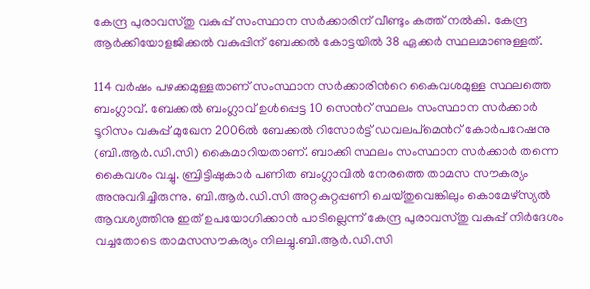കേന്ദ്ര പുരാവസ്തു വകുപ്പ് സംസ്ഥാന സര്‍ക്കാരിന് വീണ്ടും കത്ത് നല്‍കി. കേന്ദ്ര ആര്‍ക്കിയോളജിക്കല്‍ വകുപ്പിന് ബേക്കല്‍ കോട്ടയില്‍ 38 ഏക്കര്‍ സ്ഥലമാണുള്ളത്.

114 വര്‍ഷം പഴക്കമുള്ളതാണ് സംസ്ഥാന സര്‍ക്കാരിന്‍റെ കൈവശമുള്ള സ്ഥലത്തെ ബംഗ്ലാവ്. ബേക്കല്‍ ബംഗ്ലാവ് ഉള്‍പ്പെട്ട 10 സെന്‍റ് സ്ഥലം സംസ്ഥാന സര്‍ക്കാര്‍ ടൂറിസം വകുപ്പ് മുഖേന 2006ല്‍ ബേക്കല്‍ റിസോര്‍ട്ട് ഡവലപ്‌മെന്‍റ് കോര്‍പറേഷനു (ബി.ആര്‍.ഡി.സി) കൈമാറിയതാണ്. ബാക്കി സ്ഥലം സംസ്ഥാന സര്‍ക്കാര്‍ തന്നെ കൈവശം വച്ചു. ബ്രിട്ടിഷുകാര്‍ പണിത ബംഗ്ലാവില്‍ നേരത്തെ താമസ സൗകര്യം അനുവദിച്ചിരുന്നു. ബി.ആര്‍.ഡി.സി അറ്റകുറ്റപ്പണി ചെയ്തുവെങ്കിലും കൊമേഴ്‌സ്യല്‍ ആവശ്യത്തിനു ഇത് ഉപയോഗിക്കാന്‍ പാടില്ലെന്ന് കേന്ദ്ര പുരാവസ്തു വകുപ്പ് നിര്‍ദേശം വച്ചതോടെ താമസസൗകര്യം നിലച്ചു.ബി.ആര്‍.ഡി.സി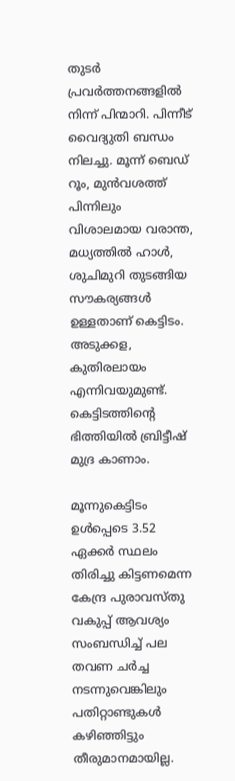തുടര്‍ പ്രവര്‍ത്തനങ്ങളില്‍ നിന്ന് പിന്മാറി. പിന്നീട് വൈദ്യുതി ബന്ധം നിലച്ചു. മൂന്ന് ബെഡ് റൂം, മുന്‍വശത്ത് പിന്നിലും വിശാലമായ വരാന്ത, മധ്യത്തില്‍ ഹാള്‍, ശുചിമുറി തുടങ്ങിയ സൗകര്യങ്ങള്‍ ഉള്ളതാണ് കെട്ടിടം. അടുക്കള, കുതിരലായം എന്നിവയുമുണ്ട്. കെട്ടിടത്തിന്‍റെ ഭിത്തിയില്‍ ബ്രിട്ടീഷ് മുദ്ര കാണാം.

മൂന്നുകെട്ടിടം ഉള്‍പ്പെടെ 3.52 ഏക്കര്‍ സ്ഥലം തിരിച്ചു കിട്ടണമെന്ന കേന്ദ്ര പുരാവസ്തു വകുപ്പ് ആവശ്യം സംബന്ധിച്ച്‌ പല തവണ ചര്‍ച്ച നടന്നുവെങ്കിലും പതിറ്റാണ്ടുകള്‍ കഴിഞ്ഞിട്ടും തീരുമാനമായില്ല.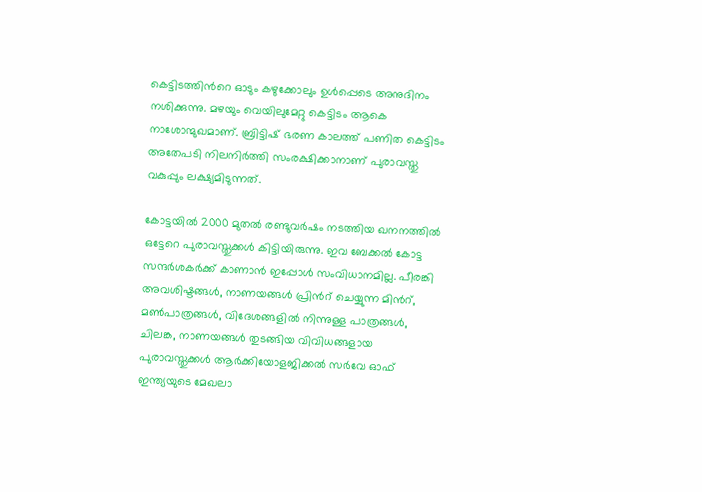കെട്ടിടത്തിന്‍റെ ഓടും കഴുക്കോലും ഉള്‍പ്പെടെ അനുദിനം നശിക്കുന്നു. മഴയും വെയിലുമേറ്റു കെട്ടിടം ആകെ നാശോന്മുഖമാണ്. ബ്രിട്ടിഷ് ഭരണ കാലത്ത് പണിത കെട്ടിടം അതേപടി നിലനിര്‍ത്തി സംരക്ഷിക്കാനാണ് പുരാവസ്തു വകുപ്പും ലക്ഷ്യമിടുന്നത്.

കോട്ടയില്‍ 2000 മുതല്‍ രണ്ടുവര്‍ഷം നടത്തിയ ഖനനത്തില്‍ ഒട്ടേറെ പുരാവസ്തുക്കള്‍ കിട്ടിയിരുന്നു. ഇവ ബേക്കല്‍ കോട്ട സന്ദര്‍ശകര്‍ക്ക് കാണാന്‍ ഇപ്പോള്‍ സംവിധാനമില്ല. പീരങ്കി അവശിഷ്ടങ്ങള്‍, നാണയങ്ങള്‍ പ്രിന്‍റ് ചെയ്യുന്ന മിന്‍റ്, മണ്‍പാത്രങ്ങള്‍, വിദേശങ്ങളില്‍ നിന്നുള്ള പാത്രങ്ങള്‍, ചിലങ്ക, നാണയങ്ങള്‍ തുടങ്ങിയ വിവിധങ്ങളായ പുരാവസ്തുക്കള്‍ ആര്‍ക്കിയോളജിക്കല്‍ സര്‍വേ ഓഫ് ഇന്ത്യയുടെ മേഖലാ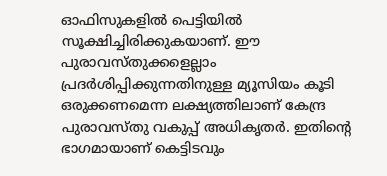ഓഫിസുകളില്‍ പെട്ടിയില്‍ സൂക്ഷിച്ചിരിക്കുകയാണ്. ഈ പുരാവസ്തുക്കളെല്ലാം പ്രദര്‍ശിപ്പിക്കുന്നതിനുള്ള മ്യൂസിയം കൂടി ഒരുക്കണമെന്ന ലക്ഷ്യത്തിലാണ് കേന്ദ്ര പുരാവസ്തു വകുപ്പ് അധികൃതര്‍. ഇതിന്‍റെ ഭാഗമായാണ് കെട്ടിടവും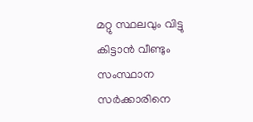മറ്റു സ്ഥലവും വിട്ടു കിട്ടാന്‍ വീണ്ടും സംസ്ഥാന സര്‍ക്കാരിനെ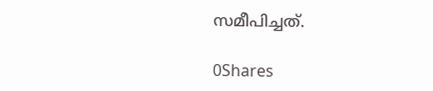സമീപിച്ചത്.

0Shares